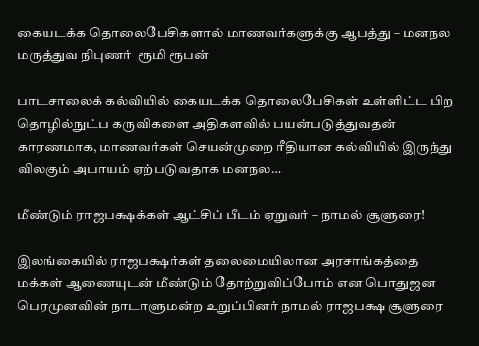கையடக்க தொலைபேசிகளால் மாணவர்களுக்கு ஆபத்து – மனநல மருத்துவ நிபுணர்  ரூமி ரூபன்

பாடசாலைக் கல்வியில் கையடக்க தொலைபேசிகள் உள்ளிட்ட பிற தொழில்நுட்ப கருவிகளை அதிகளவில் பயன்படுத்துவதன் காரணமாக, மாணவர்கள் செயன்முறை ரீதியான கல்வியில் இருந்து விலகும் அபாயம் ஏற்படுவதாக மனநல…

மீண்டும் ராஜபக்ஷக்கள் ஆட்சிப் பீடம் ஏறுவர் – நாமல் சூளுரை!

இலங்கையில் ராஜபக்ஷர்கள் தலைமையிலான அரசாங்கத்தை மக்கள் ஆணையுடன் மீண்டும் தோற்றுவிப்போம் என பொதுஜன பெரமுனவின் நாடாளுமன்ற உறுப்பினர் நாமல் ராஜபக்ஷ சூளுரை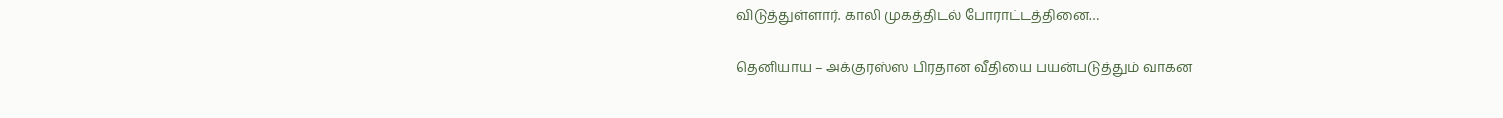விடுத்துள்ளார். காலி முகத்திடல் போராட்டத்தினை…

தெனியாய – அக்குரஸ்ஸ பிரதான வீதியை பயன்படுத்தும் வாகன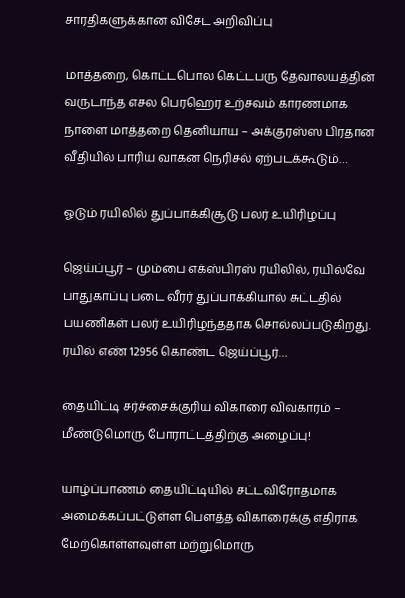சாரதிகளுக்கான விசேட அறிவிப்பு

மாத்தறை, கொட்டபொல கெட்டபரு தேவாலயத்தின் வருடாந்த எசல பெரஹெர உற்சவம் காரணமாக நாளை மாத்தறை தெனியாய – அக்குரஸ்ஸ பிரதான வீதியில் பாரிய வாகன நெரிசல் ஏற்படக்கூடும்…

ஓடும் ரயிலில் துப்பாக்கிசூடு பலர் உயிரிழப்பு

ஜெய்ப்பூர் – மும்பை எக்ஸ்பிரஸ் ரயிலில், ரயில்வே பாதுகாப்பு படை வீரர் துப்பாக்கியால் சுட்டதில் பயணிகள் பலர் உயிரிழந்ததாக சொல்லப்படுகிறது. ரயில் எண் 12956 கொண்ட ஜெய்ப்பூர்…

தையிட்டி சர்ச்சைக்குரிய விகாரை விவகாரம் – மீண்டுமொரு போராட்டத்திற்கு அழைப்பு!

யாழ்ப்பாணம் தையிட்டியில் சட்டவிரோதமாக அமைக்கப்பட்டுள்ள பௌத்த விகாரைக்கு எதிராக மேற்கொள்ளவுள்ள மற்றுமொரு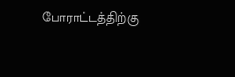போராட்டத்திற்கு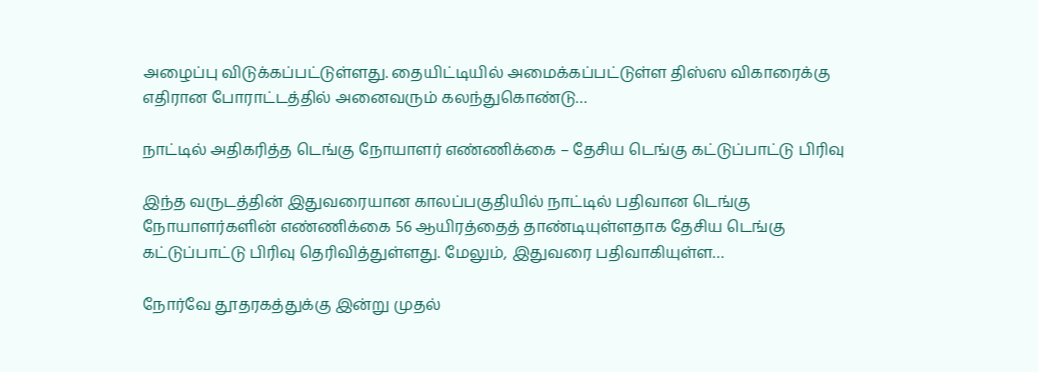அழைப்பு விடுக்கப்பட்டுள்ளது. தையிட்டியில் அமைக்கப்பட்டுள்ள திஸ்ஸ விகாரைக்கு எதிரான போராட்டத்தில் அனைவரும் கலந்துகொண்டு…

நாட்டில் அதிகரித்த டெங்கு நோயாளர் எண்ணிக்கை – தேசிய டெங்கு கட்டுப்பாட்டு பிரிவு

இந்த வருடத்தின் இதுவரையான காலப்பகுதியில் நாட்டில் பதிவான டெங்கு நோயாளர்களின் எண்ணிக்கை 56 ஆயிரத்தைத் தாண்டியுள்ளதாக தேசிய டெங்கு கட்டுப்பாட்டு பிரிவு தெரிவித்துள்ளது. மேலும், இதுவரை பதிவாகியுள்ள…

நோர்வே தூதரகத்துக்கு இன்று முதல்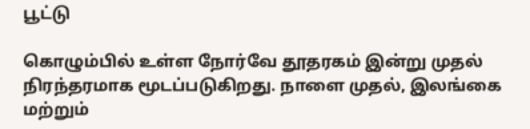பூட்டு

கொழும்பில் உள்ள நோர்வே தூதரகம் இன்று முதல் நிரந்தரமாக மூடப்படுகிறது. நாளை முதல், இலங்கை மற்றும்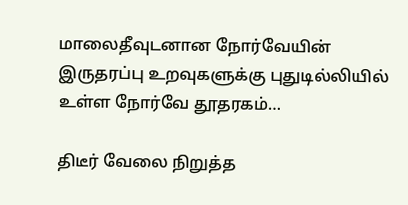மாலைதீவுடனான நோர்வேயின் இருதரப்பு உறவுகளுக்கு புதுடில்லியில் உள்ள நோர்வே தூதரகம்…

திடீர் வேலை நிறுத்த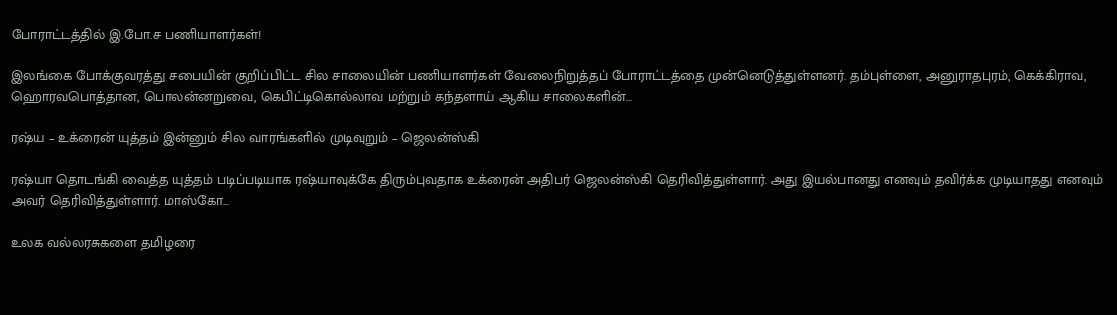போராட்டத்தில் இ.போ.ச பணியாளர்கள்!

இலங்கை போக்குவரத்து சபையின் குறிப்பிட்ட சில சாலையின் பணியாளர்கள் வேலைநிறுத்தப் போராட்டத்தை முன்னெடுத்துள்ளனர். தம்புள்ளை, அனுராதபுரம், கெக்கிராவ, ஹொரவபொத்தான, பொலன்னறுவை, கெபிட்டிகொல்லாவ மற்றும் கந்தளாய் ஆகிய சாலைகளின்…

ரஷ்ய – உக்ரைன் யுத்தம் இன்னும் சில வாரங்களில் முடிவுறும் – ஜெலன்ஸ்கி

ரஷ்யா தொடங்கி வைத்த யுத்தம் படிப்படியாக ரஷ்யாவுக்கே திரும்புவதாக உக்ரைன் அதிபர் ஜெலன்ஸ்கி தெரிவித்துள்ளார். அது இயல்பானது எனவும் தவிர்க்க முடியாதது எனவும் அவர் தெரிவித்துள்ளார். மாஸ்கோ…

உலக வல்லரசுகளை தமிழரை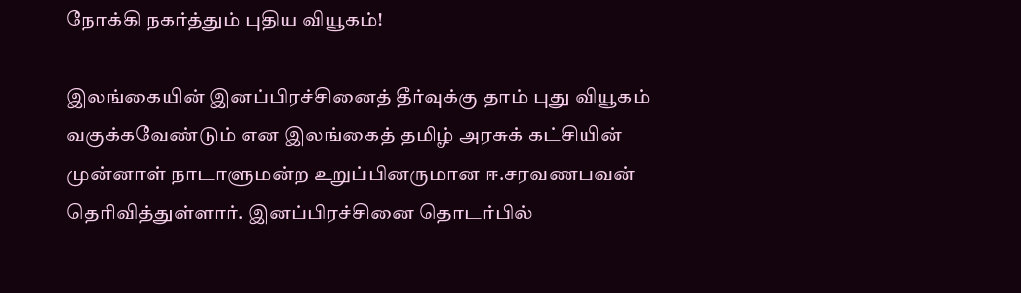நோக்கி நகர்த்தும் புதிய வியூகம்!

இலங்கையின் இனப்பிரச்சினைத் தீர்வுக்கு தாம் புது வியூகம் வகுக்கவேண்டும் என இலங்கைத் தமிழ் அரசுக் கட்சியின் முன்னாள் நாடாளுமன்ற உறுப்பினருமான ஈ.சரவணபவன் தெரிவித்துள்ளார். இனப்பிரச்சினை தொடர்பில்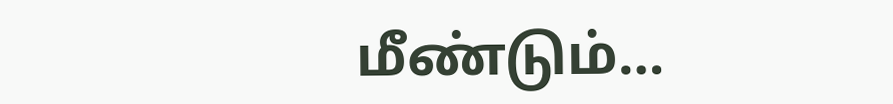மீண்டும்…